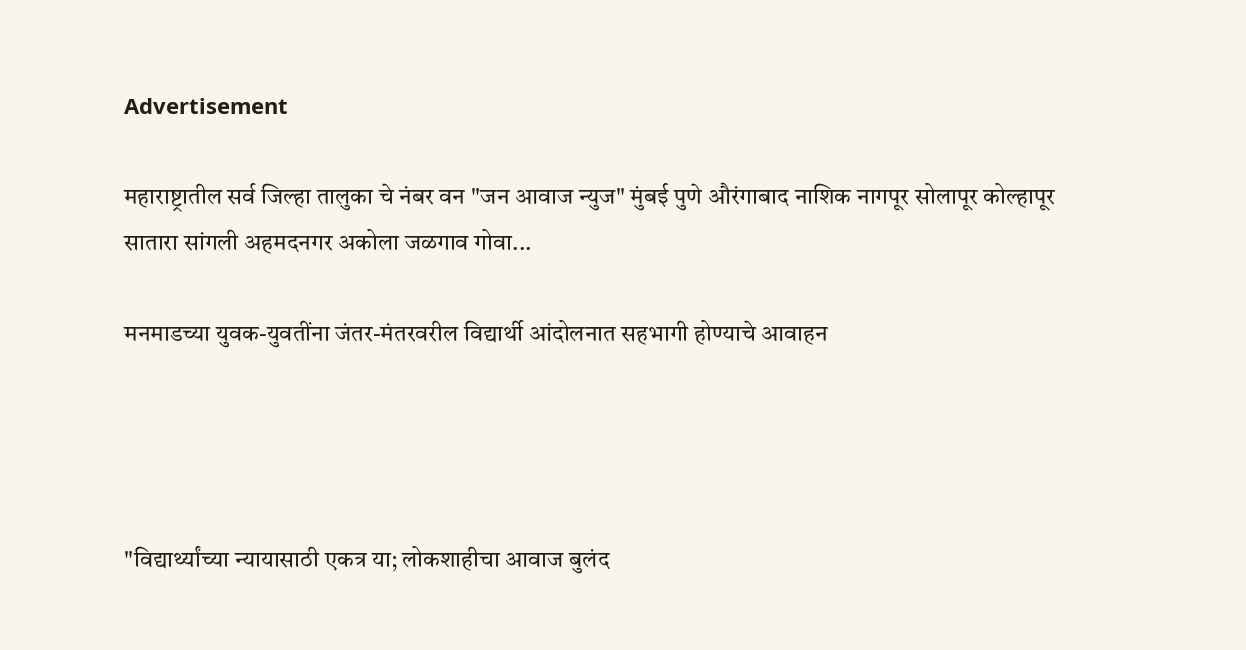Advertisement

महाराष्ट्रातील सर्व जिल्हा तालुका चे नंबर वन "जन आवाज न्युज" मुंबई पुणे औरंगाबाद नाशिक नागपूर सोलापूर कोल्हापूर सातारा सांगली अहमदनगर अकोला जळगाव गोवा...

मनमाडच्या युवक-युवतींना जंतर-मंतरवरील विद्यार्थी आंदोलनात सहभागी होण्याचे आवाहन




"विद्यार्थ्यांच्या न्यायासाठी एकत्र या; लोकशाहीचा आवाज बुलंद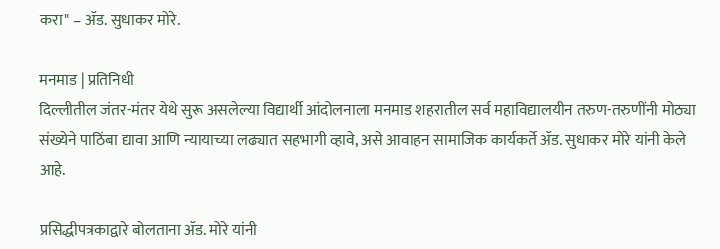करा" – ॲड. सुधाकर मोरे.

मनमाड | प्रतिनिधी
दिल्लीतील जंतर-मंतर येथे सुरू असलेल्या विद्यार्थी आंदोलनाला मनमाड शहरातील सर्व महाविद्यालयीन तरुण-तरुणींनी मोठ्या संख्येने पाठिंबा द्यावा आणि न्यायाच्या लढ्यात सहभागी व्हावे, असे आवाहन सामाजिक कार्यकर्ते ॲड. सुधाकर मोरे यांनी केले आहे.

प्रसिद्धीपत्रकाद्वारे बोलताना ॲड. मोरे यांनी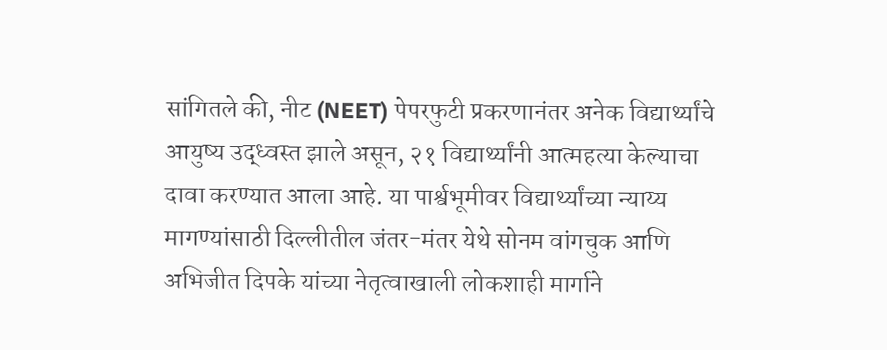सांगितले की, नीट (NEET) पेपरफुटी प्रकरणानंतर अनेक विद्यार्थ्यांचे आयुष्य उद्ध्वस्त झाले असून, २१ विद्यार्थ्यांनी आत्महत्या केल्याचा दावा करण्यात आला आहे. या पार्श्वभूमीवर विद्यार्थ्यांच्या न्याय्य मागण्यांसाठी दिल्लीतील जंतर-मंतर येथे सोनम वांगचुक आणि अभिजीत दिपके यांच्या नेतृत्वाखाली लोकशाही मार्गाने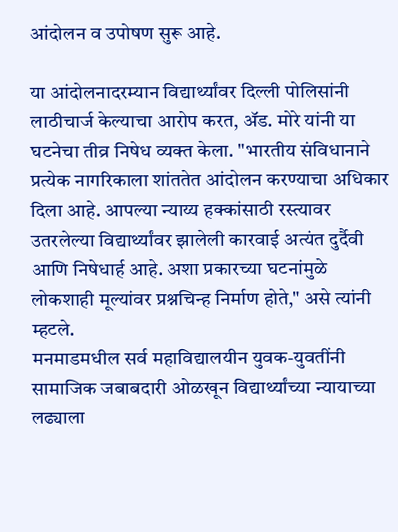आंदोलन व उपोषण सुरू आहे.

या आंदोलनादरम्यान विद्यार्थ्यांवर दिल्ली पोलिसांनी लाठीचार्ज केल्याचा आरोप करत, ॲड. मोरे यांनी या घटनेचा तीव्र निषेध व्यक्त केला. "भारतीय संविधानाने प्रत्येक नागरिकाला शांततेत आंदोलन करण्याचा अधिकार दिला आहे. आपल्या न्याय्य हक्कांसाठी रस्त्यावर उतरलेल्या विद्यार्थ्यांवर झालेली कारवाई अत्यंत दुर्दैवी आणि निषेधार्ह आहे. अशा प्रकारच्या घटनांमुळे लोकशाही मूल्यांवर प्रश्नचिन्ह निर्माण होते," असे त्यांनी म्हटले.
मनमाडमधील सर्व महाविद्यालयीन युवक-युवतींनी सामाजिक जबाबदारी ओळखून विद्यार्थ्यांच्या न्यायाच्या लढ्याला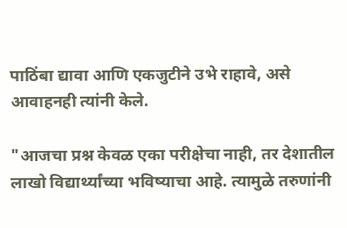पाठिंबा द्यावा आणि एकजुटीने उभे राहावे, असे आवाहनही त्यांनी केले.

"आजचा प्रश्न केवळ एका परीक्षेचा नाही, तर देशातील लाखो विद्यार्थ्यांच्या भविष्याचा आहे. त्यामुळे तरुणांनी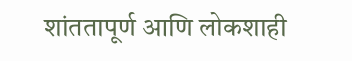शांततापूर्ण आणि लोकशाही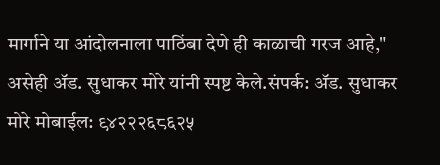मार्गाने या आंदोलनाला पाठिंबा देणे ही काळाची गरज आहे," असेही ॲड. सुधाकर मोरे यांनी स्पष्ट केले.संपर्क: ॲड. सुधाकर मोरे मोबाईल: ९४२२२६८६२५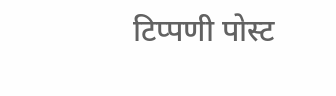टिप्पणी पोस्ट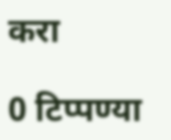करा

0 टिप्पण्या